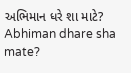અભિમાન ધરે શા માટે?
Abhiman dhare sha mate?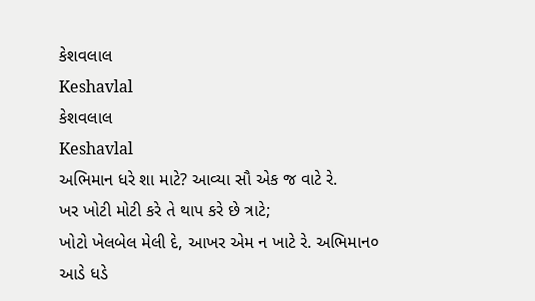કેશવલાલ
Keshavlal
કેશવલાલ
Keshavlal
અભિમાન ધરે શા માટે? આવ્યા સૌ એક જ વાટે રે.
ખર ખોટી મોટી કરે તે થાપ કરે છે ત્રાટે;
ખોટો ખેલબેલ મેલી દે, આખર એમ ન ખાટે રે. અભિમાન૦
આડે ધડે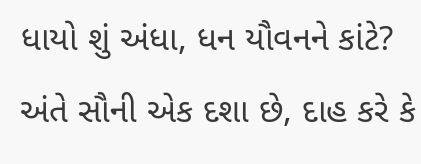ધાયો શું અંધા, ધન યૌવનને કાંટે?
અંતે સૌની એક દશા છે, દાહ કરે કે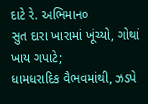દાટે રે. અભિમાન૦
સુત દારા ખારામાં ખૂંચ્યો, ગોથાં ખાય ગપાટે;
ધામધરાદિક વૈભવમાંથી, ઝડપે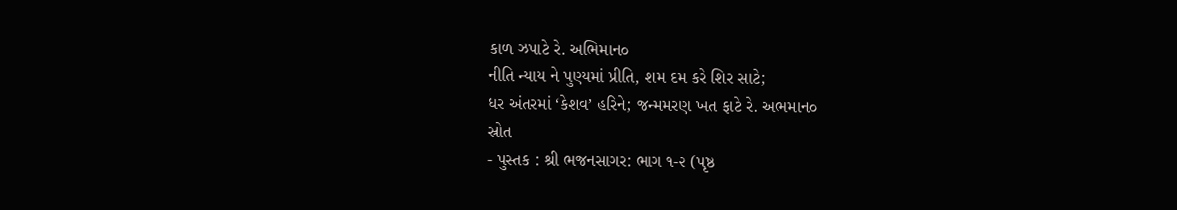કાળ ઝપાટે રે. અભિમાન૦
નીતિ ન્યાય ને પુણ્યમાં પ્રીતિ, શમ દમ કરે શિર સાટે;
ધર અંતરમાં ‘કેશવ’ હરિને; જન્મમરણ ખત ફાટે રે. અભમાન૦
સ્રોત
- પુસ્તક : શ્રી ભજનસાગર: ભાગ ૧-૨ (પૃષ્ઠ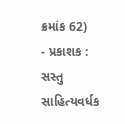ક્રમાંક 62)
- પ્રકાશક : સસ્તુ સાહિત્યવર્ધક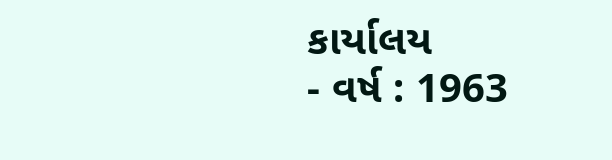કાર્યાલય
- વર્ષ : 1963